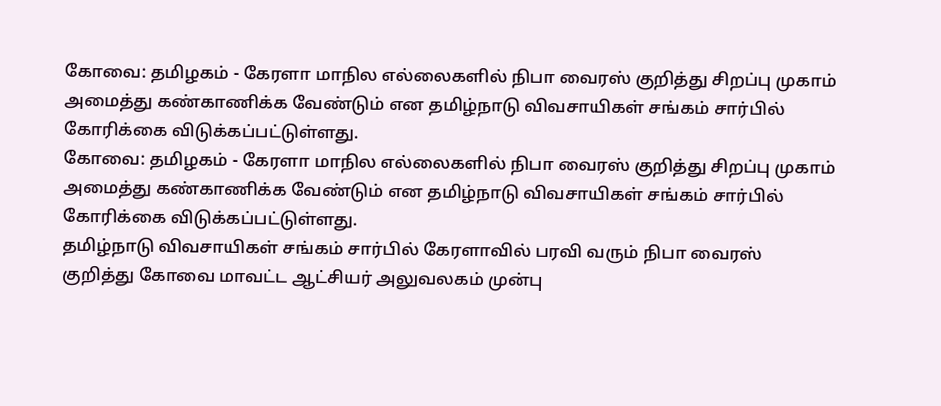கோவை: தமிழகம் - கேரளா மாநில எல்லைகளில் நிபா வைரஸ் குறித்து சிறப்பு முகாம் அமைத்து கண்காணிக்க வேண்டும் என தமிழ்நாடு விவசாயிகள் சங்கம் சார்பில் கோரிக்கை விடுக்கப்பட்டுள்ளது.
கோவை: தமிழகம் - கேரளா மாநில எல்லைகளில் நிபா வைரஸ் குறித்து சிறப்பு முகாம் அமைத்து கண்காணிக்க வேண்டும் என தமிழ்நாடு விவசாயிகள் சங்கம் சார்பில் கோரிக்கை விடுக்கப்பட்டுள்ளது.
தமிழ்நாடு விவசாயிகள் சங்கம் சார்பில் கேரளாவில் பரவி வரும் நிபா வைரஸ் குறித்து கோவை மாவட்ட ஆட்சியர் அலுவலகம் முன்பு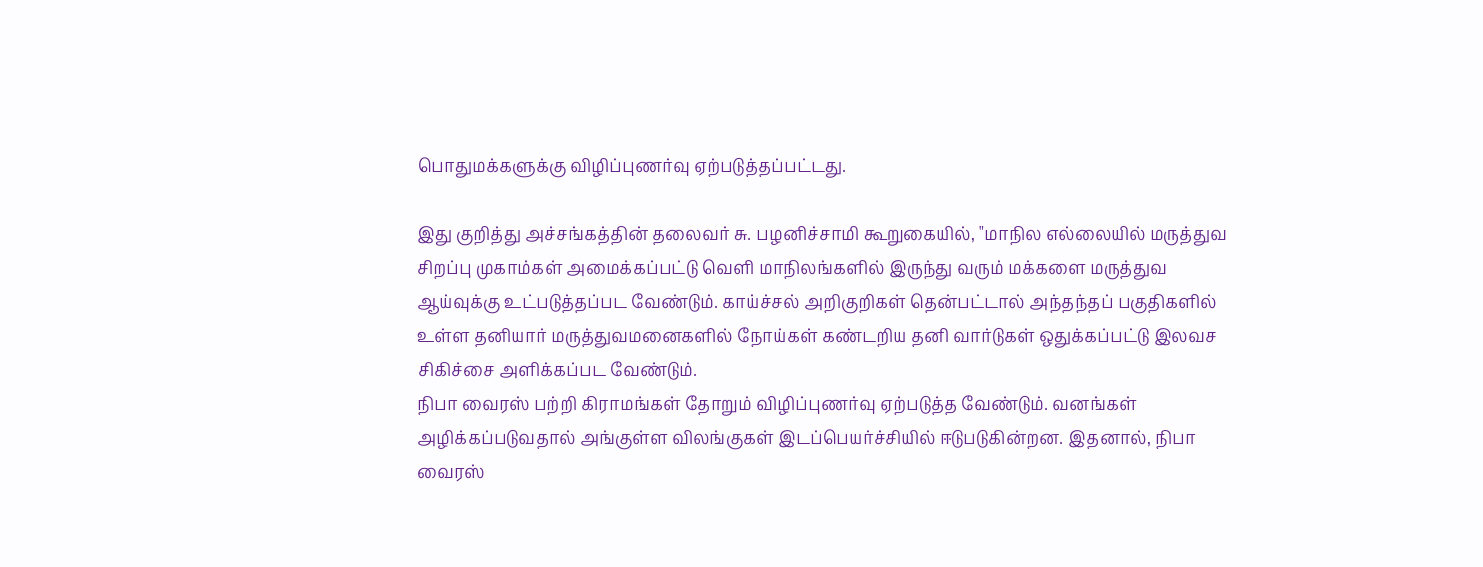பொதுமக்களுக்கு விழிப்புணர்வு ஏற்படுத்தப்பட்டது.

இது குறித்து அச்சங்கத்தின் தலைவர் சு. பழனிச்சாமி கூறுகையில், "மாநில எல்லையில் மருத்துவ சிறப்பு முகாம்கள் அமைக்கப்பட்டு வெளி மாநிலங்களில் இருந்து வரும் மக்களை மருத்துவ ஆய்வுக்கு உட்படுத்தப்பட வேண்டும். காய்ச்சல் அறிகுறிகள் தென்பட்டால் அந்தந்தப் பகுதிகளில் உள்ள தனியார் மருத்துவமனைகளில் நோய்கள் கண்டறிய தனி வார்டுகள் ஒதுக்கப்பட்டு இலவச சிகிச்சை அளிக்கப்பட வேண்டும்.
நிபா வைரஸ் பற்றி கிராமங்கள் தோறும் விழிப்புணர்வு ஏற்படுத்த வேண்டும். வனங்கள் அழிக்கப்படுவதால் அங்குள்ள விலங்குகள் இடப்பெயர்ச்சியில் ஈடுபடுகின்றன. இதனால், நிபா வைரஸ்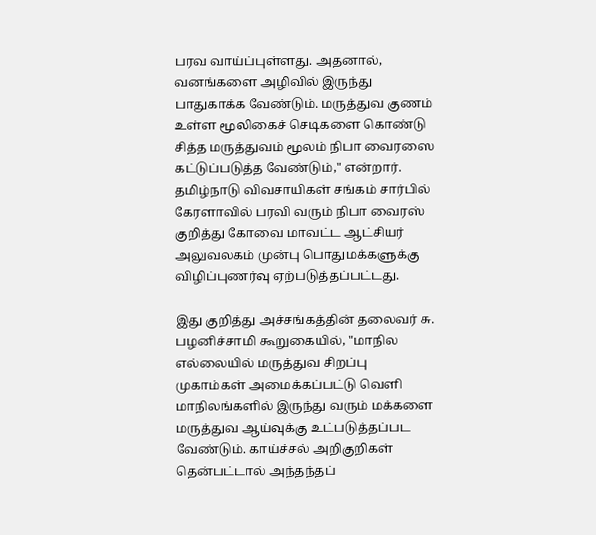பரவ வாய்ப்புள்ளது. அதனால், வனங்களை அழிவில் இருந்து பாதுகாக்க வேண்டும். மருத்துவ குணம் உள்ள மூலிகைச் செடிகளை கொண்டு சித்த மருத்துவம் மூலம் நிபா வைரஸை கட்டுப்படுத்த வேண்டும்," என்றார்.
தமிழ்நாடு விவசாயிகள் சங்கம் சார்பில் கேரளாவில் பரவி வரும் நிபா வைரஸ் குறித்து கோவை மாவட்ட ஆட்சியர் அலுவலகம் முன்பு பொதுமக்களுக்கு விழிப்புணர்வு ஏற்படுத்தப்பட்டது.

இது குறித்து அச்சங்கத்தின் தலைவர் சு. பழனிச்சாமி கூறுகையில், "மாநில எல்லையில் மருத்துவ சிறப்பு முகாம்கள் அமைக்கப்பட்டு வெளி மாநிலங்களில் இருந்து வரும் மக்களை மருத்துவ ஆய்வுக்கு உட்படுத்தப்பட வேண்டும். காய்ச்சல் அறிகுறிகள் தென்பட்டால் அந்தந்தப்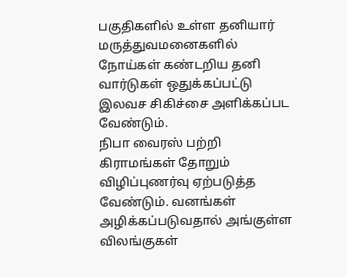பகுதிகளில் உள்ள தனியார் மருத்துவமனைகளில் நோய்கள் கண்டறிய தனி வார்டுகள் ஒதுக்கப்பட்டு இலவச சிகிச்சை அளிக்கப்பட வேண்டும்.
நிபா வைரஸ் பற்றி கிராமங்கள் தோறும் விழிப்புணர்வு ஏற்படுத்த வேண்டும். வனங்கள் அழிக்கப்படுவதால் அங்குள்ள விலங்குகள்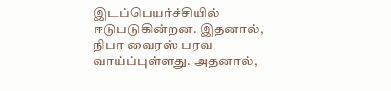இடப்பெயர்ச்சியில் ஈடுபடுகின்றன. இதனால், நிபா வைரஸ் பரவ வாய்ப்புள்ளது. அதனால்,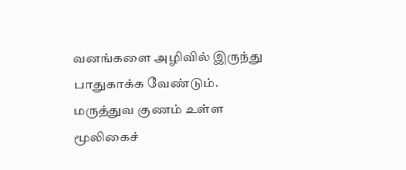வனங்களை அழிவில் இருந்து பாதுகாக்க வேண்டும். மருத்துவ குணம் உள்ள மூலிகைச்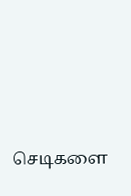செடிகளை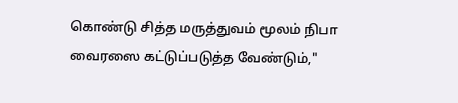கொண்டு சித்த மருத்துவம் மூலம் நிபா வைரஸை கட்டுப்படுத்த வேண்டும்,"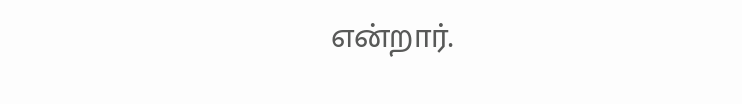என்றார்.